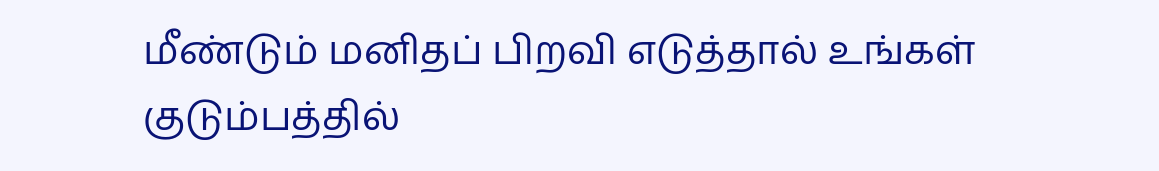மீண்டும் மனிதப் பிறவி எடுத்தால் உங்கள் குடும்பத்தில்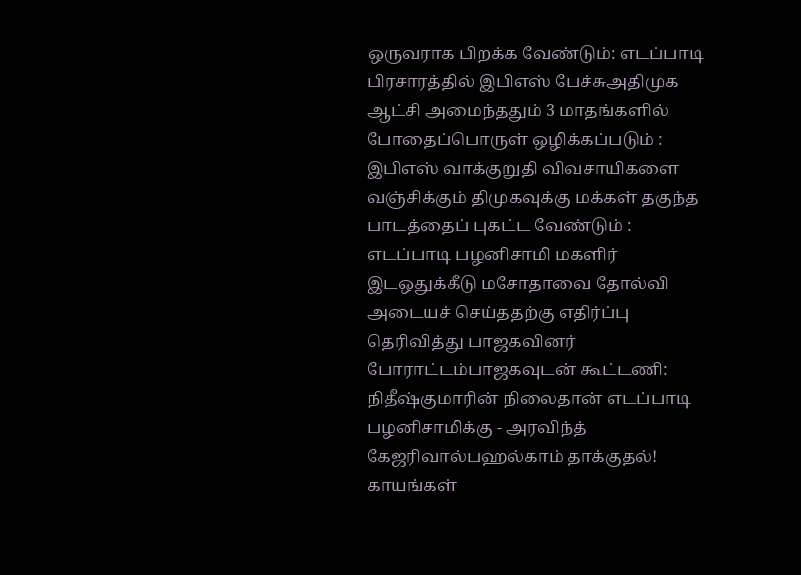ஒருவராக பிறக்க வேண்டும்: எடப்பாடி பிரசாரத்தில் இபிஎஸ் பேச்சுஅதிமுக ஆட்சி அமைந்ததும் 3 மாதங்களில் போதைப்பொருள் ஒழிக்கப்படும் : இபிஎஸ் வாக்குறுதி விவசாயிகளை வஞ்சிக்கும் திமுகவுக்கு மக்கள் தகுந்த பாடத்தைப் புகட்ட வேண்டும் : எடப்பாடி பழனிசாமி மகளிர் இடஒதுக்கீடு மசோதாவை தோல்வி அடையச் செய்ததற்கு எதிர்ப்பு தெரிவித்து பாஜகவினர் போராட்டம்பாஜகவுடன் கூட்டணி: நிதீஷ்குமாரின் நிலைதான் எடப்பாடி பழனிசாமிக்கு - அரவிந்த் கேஜரிவால்பஹல்காம் தாக்குதல்! காயங்கள்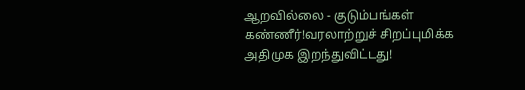ஆறவில்லை - குடும்பங்கள் கண்ணீர்!வரலாற்றுச் சிறப்புமிக்க அதிமுக இறந்துவிட்டது!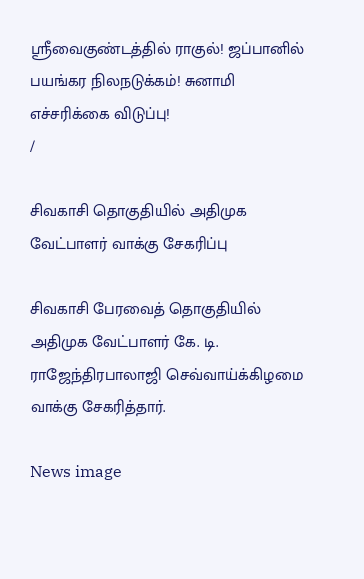ஸ்ரீவைகுண்டத்தில் ராகுல்! ஜப்பானில் பயங்கர நிலநடுக்கம்! சுனாமி எச்சரிக்கை விடுப்பு!
/

சிவகாசி தொகுதியில் அதிமுக வேட்பாளர் வாக்கு சேகரிப்பு

சிவகாசி பேரவைத் தொகுதியில் அதிமுக வேட்பாளர் கே. டி. ராஜேந்திரபாலாஜி செவ்வாய்க்கிழமை வாக்கு சேகரித்தார்.

News image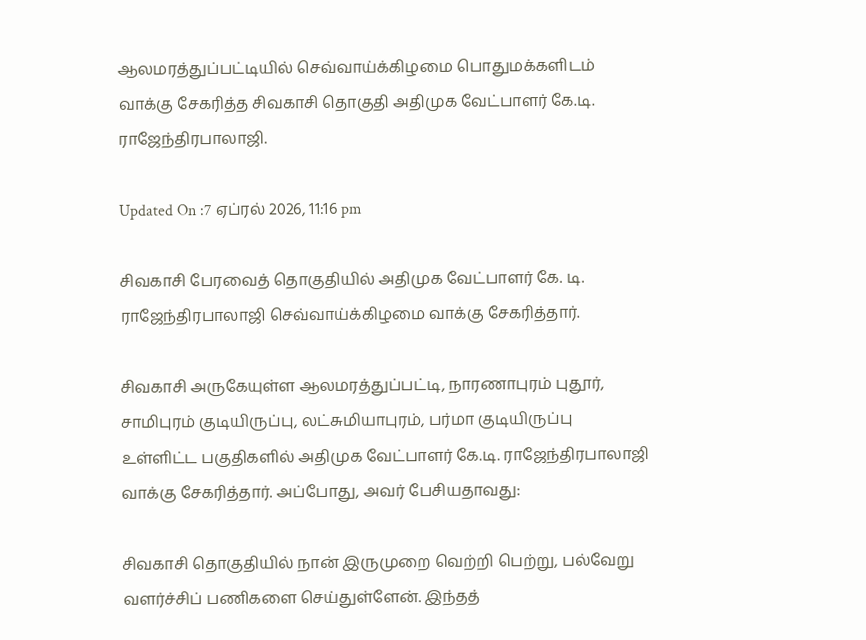ஆலமரத்துப்பட்டியில் செவ்வாய்க்கிழமை பொதுமக்களிடம் வாக்கு சேகரித்த சிவகாசி தொகுதி அதிமுக வேட்பாளர் கே.டி. ராஜேந்திரபாலாஜி.

Updated On :7 ஏப்ரல் 2026, 11:16 pm

சிவகாசி பேரவைத் தொகுதியில் அதிமுக வேட்பாளர் கே. டி. ராஜேந்திரபாலாஜி செவ்வாய்க்கிழமை வாக்கு சேகரித்தார்.

சிவகாசி அருகேயுள்ள ஆலமரத்துப்பட்டி, நாரணாபுரம் புதூர், சாமிபுரம் குடியிருப்பு, லட்சுமியாபுரம், பர்மா குடியிருப்பு உள்ளிட்ட பகுதிகளில் அதிமுக வேட்பாளர் கே.டி. ராஜேந்திரபாலாஜி வாக்கு சேகரித்தார். அப்போது, அவர் பேசியதாவது:

சிவகாசி தொகுதியில் நான் இருமுறை வெற்றி பெற்று, பல்வேறு வளர்ச்சிப் பணிகளை செய்துள்ளேன். இந்தத்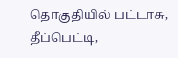தொகுதியில் பட்டாசு, தீப்பெட்டி,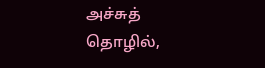அச்சுத் தொழில்,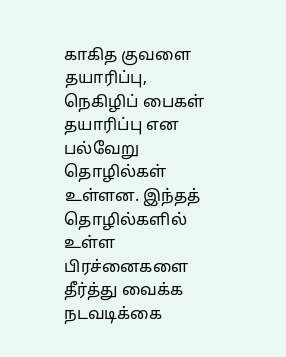காகித குவளை தயாரிப்பு, நெகிழிப் பைகள் தயாரிப்பு என பல்வேறு தொழில்கள் உள்ளன. இந்தத் தொழில்களில் உள்ள பிரச்னைகளை தீர்த்து வைக்க நடவடிக்கை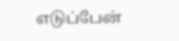எடுப்பேன்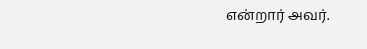என்றார் அவர்.